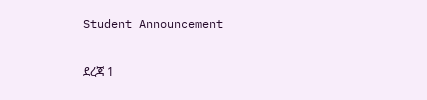Student Announcement

ደረጃ 1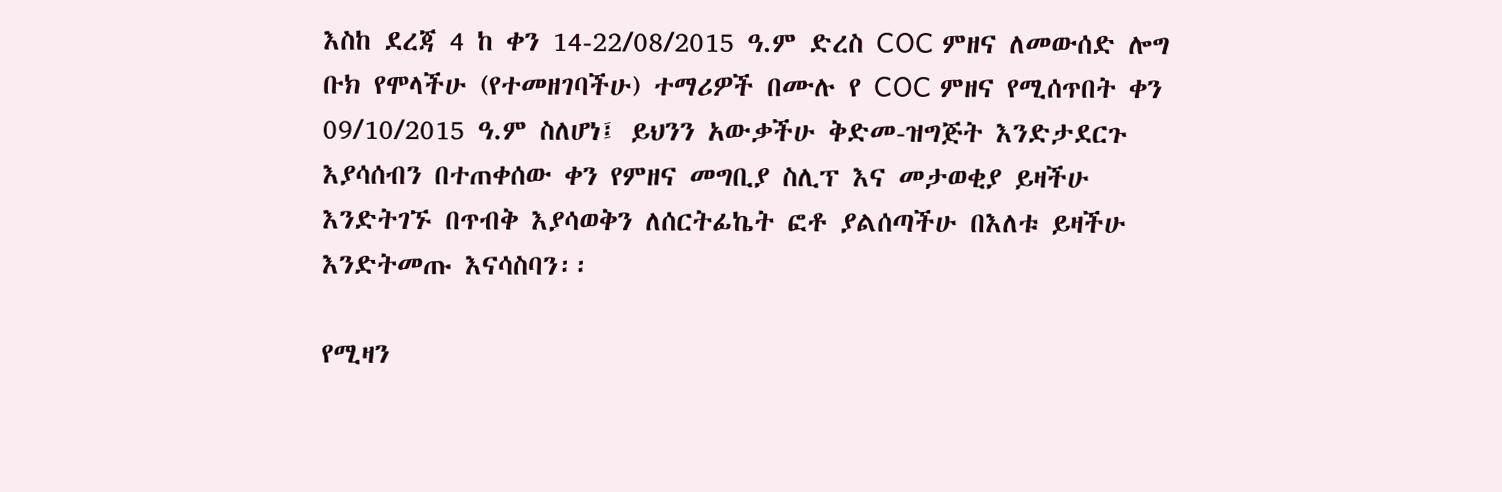እስከ ደረጃ 4 ከ ቀን 14-22/08/2015 ዓ.ም ድረስ COC ምዘና ለመውሰድ ሎግ ቡክ የሞላችሁ (የተመዘገባችሁ) ተማሪዎች በሙሉ የ COC ምዘና የሚሰጥበት ቀን 09/10/2015 ዓ.ም ስለሆነ፤ ይህንን አውቃችሁ ቅድመ-ዝግጅት እንድታደርጉ እያሳሰብን በተጠቀሰው ቀን የምዘና መግቢያ ስሊፕ እና መታወቂያ ይዛችሁ እንድትገኙ በጥብቅ እያሳወቅን ለሰርትፊኬት ፎቶ ያልሰጣችሁ በእለቱ ይዛችሁ እንድትመጡ እናሳስባን፡፡

የሚዛን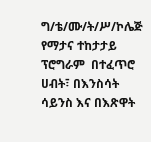ግ/ቴ/ሙ/ት/ሥ/ኮሌጅ የማታና ተከታታይ ፕሮግራም  በተፈጥሮ ሀብት፣ በእንስሳት ሳይንስ እና በእጽዋት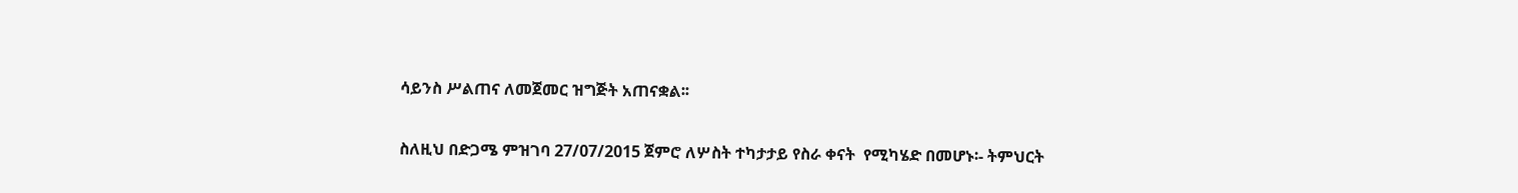ሳይንስ ሥልጠና ለመጀመር ዝግጅት አጠናቋል፡፡

ስለዚህ በድጋሜ ምዝገባ 27/07/2015 ጀምሮ ለሦስት ተካታታይ የስራ ቀናት  የሚካሄድ በመሆኑ፡- ትምህርት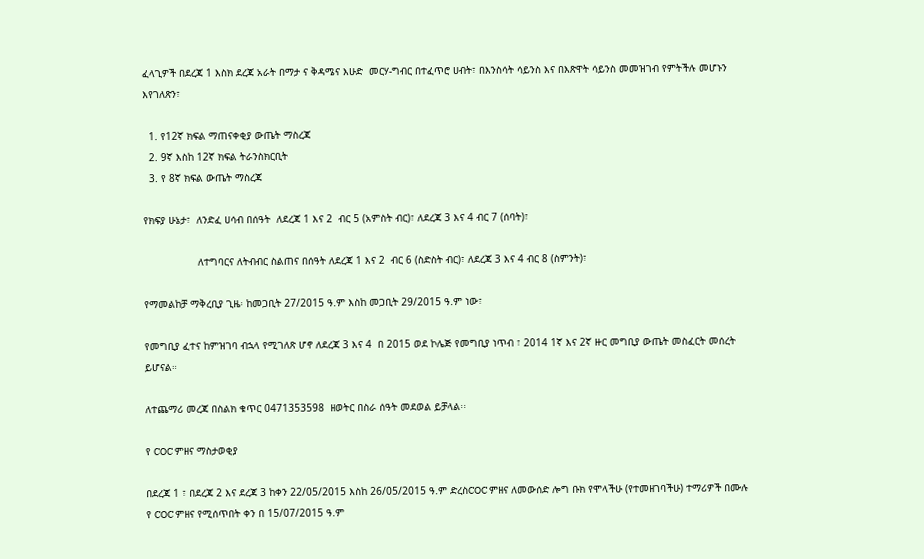ፈላጊዎች በደረጃ 1 እስክ ደረጃ አራት በማታ ና ቅዳሜና እሁድ  መርሃ-ግብር በተፈጥሮ ሀብት፣ በእንስሳት ሳይንስ እና በእጽዋት ሳይንስ መመዝገብ የምትችሉ መሆኑን እየገለጽን፣

  1. የ12ኛ ክፍል ማጠናቀቂያ ውጤት ማስረጃ
  2. 9ኛ እስከ 12ኛ ክፍል ትራንስክርቢት
  3. የ 8ኛ ክፍል ውጤት ማስረጃ

የክፍያ ሁኔታ፣  ለንድፈ ሀሳብ በሰዓት  ለደረጃ 1 እና 2  ብር 5 (አምስት ብር)፣ ለደረጃ 3 እና 4 ብር 7 (ሰባት)፣

                  ለተግባርና ለትብብር ስልጠና በሰዓት ለደረጃ 1 እና 2  ብር 6 (ስድስት ብር)፣ ለደረጃ 3 እና 4 ብር 8 (ስምንት)፣

የማመልከቻ ማቅረቢያ ጊዜ፡ ከመጋቢት 27/2015 ዓ.ም እስከ መጋቢት 29/2015 ዓ.ም ነው፣

የመግቢያ ፈተና ከምዝገባ ብኋላ የሚገለጽ ሆኖ ለደረጃ 3 እና 4  በ 2015 ወደ ኮሌጅ የመግቢያ ነጥብ ፣ 2014 1ኛ እና 2ኛ ዙር መግቢያ ውጤት መስፈርት መሰረት ይሆናል።

ለተጨማሪ መረጃ በስልክ ቁጥር 0471353598  ዘወትር በስራ ሰዓት መደወል ይቻላል፡፡

የ COC ምዘና ማስታወቂያ

በደረጃ 1 ፣ በደረጃ 2 እና ደረጃ 3 ከቀን 22/05/2015 እስከ 26/05/2015 ዓ.ም ድረስCOC ምዘና ለመውሰድ ሎግ ቡክ የሞላችሁ (የተመዘገባችሁ) ተማሪዎች በሙሉ የ COC ምዘና የሚሰጥበት ቀን በ 15/07/2015 ዓ.ም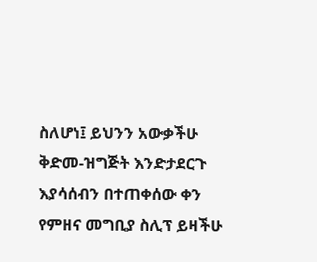ስለሆነ፤ ይህንን አውቃችሁ ቅድመ-ዝግጅት እንድታደርጉ እያሳሰብን በተጠቀሰው ቀን የምዘና መግቢያ ስሊፕ ይዛችሁ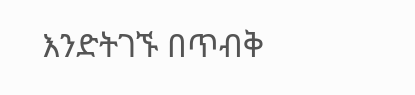እንድትገኙ በጥብቅ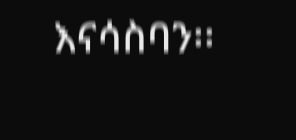እናሳስባን፡፡